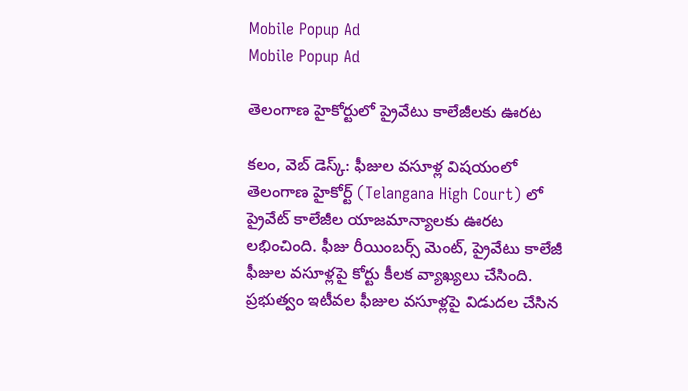Mobile Popup Ad
Mobile Popup Ad

తెలంగాణ హైకోర్టులో ప్రైవేటు కాలేజీలకు ఊరట

క‌లం, వెబ్ డెస్క్: ఫీజుల వ‌సూళ్ల విష‌యంలో తెలంగాణ హైకోర్ట్ (Telangana High Court) లో ప్రైవేట్ కాలేజీల యాజ‌మాన్యాల‌కు ఊర‌ట ల‌భించింది. ఫీజు రీయింబ‌ర్స్ మెంట్‌, ప్రైవేటు కాలేజీ ఫీజుల వ‌సూళ్ల‌పై కోర్టు కీల‌క వ్యాఖ్య‌లు చేసింది. ప్ర‌భుత్వం ఇటీవ‌ల ఫీజుల వ‌సూళ్ల‌పై విడుద‌ల చేసిన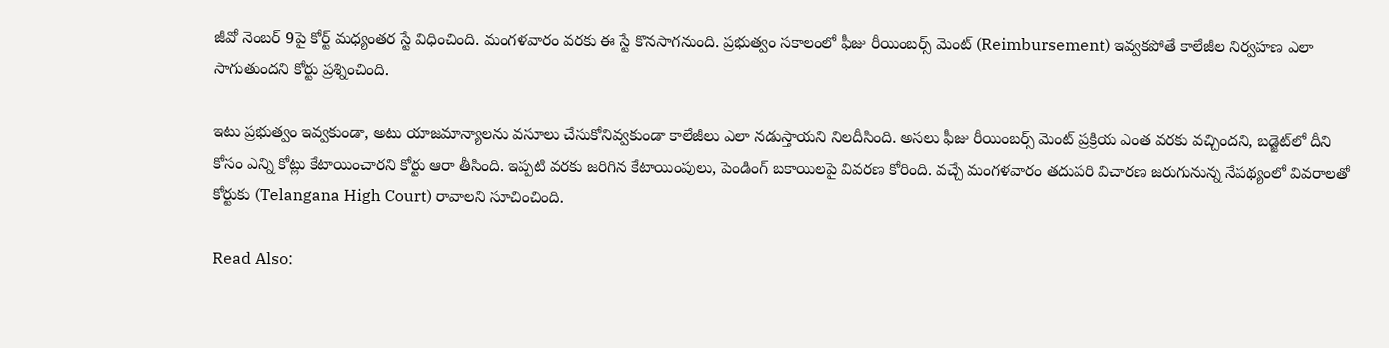జీవో నెంబ‌ర్ 9పై కోర్ట్ మ‌ధ్యంత‌ర స్టే విధించింది. మంగ‌ళ‌వారం వ‌ర‌కు ఈ స్టే కొన‌సాగ‌నుంది. ప్ర‌భుత్వం స‌కాలంలో ఫీజు రీయింబ‌ర్స్ మెంట్ (Reimbursement) ఇవ్వ‌క‌పోతే కాలేజీల నిర్వ‌హ‌ణ ఎలా సాగుతుంద‌ని కోర్టు ప్ర‌శ్నించింది.

ఇటు ప్ర‌భుత్వం ఇవ్వ‌కుండా, అటు యాజ‌మాన్యాల‌ను వ‌సూలు చేసుకోనివ్వ‌కుండా కాలేజీలు ఎలా న‌డుస్తాయ‌ని నిల‌దీసింది. అస‌లు ఫీజు రీయింబ‌ర్స్ మెంట్ ప్ర‌క్రియ ఎంత వ‌ర‌కు వ‌చ్చింద‌ని, బ‌డ్జెట్‌లో దీని కోసం ఎన్ని కోట్లు కేటాయించార‌ని కోర్టు ఆరా తీసింది. ఇప్ప‌టి వ‌ర‌కు జ‌రిగిన కేటాయింపులు, పెండింగ్ బకాయిల‌పై వివ‌ర‌ణ కోరింది. వ‌చ్చే మంగ‌ళ‌వారం త‌దుప‌రి విచార‌ణ జ‌రుగునున్న నేప‌థ్యంలో వివ‌రాల‌తో కోర్టుకు (Telangana High Court) రావాల‌ని సూచించింది.

Read Also: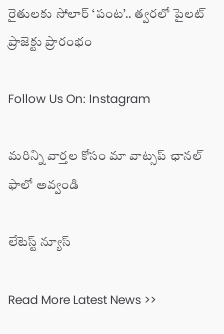రైతులకు సోలార్ ‘పంట’.. త్వరలో పైలట్ ప్రాజెక్టు ప్రారంభం

Follow Us On: Instagram

మ‌రిన్ని వార్త‌ల కోసం మా వాట్స‌ప్ ఛాన‌ల్ ఫాలో అవ్వండి

లేటెస్ట్ న్యూస్‌

Read More Latest News >>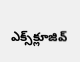ఎక్స్‌క్లూజివ్‌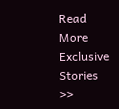Read More Exclusive Stories >>